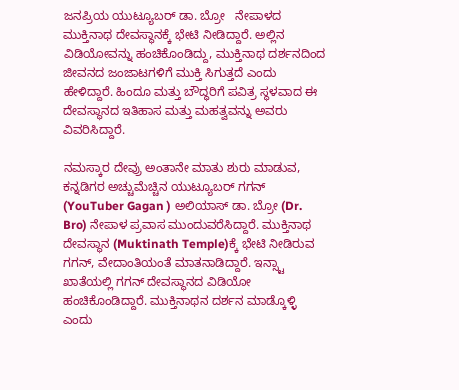ಜನಪ್ರಿಯ ಯುಟ್ಯೂಬರ್ ಡಾ. ಬ್ರೋ   ನೇಪಾಳದ ಮುಕ್ತಿನಾಥ ದೇವಸ್ಥಾನಕ್ಕೆ ಭೇಟಿ ನೀಡಿದ್ದಾರೆ. ಅಲ್ಲಿನ ವಿಡಿಯೋವನ್ನು ಹಂಚಿಕೊಂಡಿದ್ದು, ಮುಕ್ತಿನಾಥ ದರ್ಶನದಿಂದ ಜೀವನದ ಜಂಜಾಟಗಳಿಗೆ ಮುಕ್ತಿ ಸಿಗುತ್ತದೆ ಎಂದು ಹೇಳಿದ್ದಾರೆ. ಹಿಂದೂ ಮತ್ತು ಬೌದ್ಧರಿಗೆ ಪವಿತ್ರ ಸ್ಥಳವಾದ ಈ ದೇವಸ್ಥಾನದ ಇತಿಹಾಸ ಮತ್ತು ಮಹತ್ವವನ್ನು ಅವರು ವಿವರಿಸಿದ್ದಾರೆ.

ನಮಸ್ಕಾರ ದೇವ್ರು ಅಂತಾನೇ ಮಾತು ಶುರು ಮಾಡುವ, ಕನ್ನಡಿಗರ ಅಚ್ಚುಮೆಚ್ಚಿನ ಯುಟ್ಯೂಬರ್ ಗಗನ್ (YouTuber Gagan ) ಅಲಿಯಾಸ್ ಡಾ. ಬ್ರೋ (Dr. Bro) ನೇಪಾಳ ಪ್ರವಾಸ ಮುಂದುವರೆಸಿದ್ದಾರೆ. ಮುಕ್ತಿನಾಥ ದೇವಸ್ಥಾನ (Muktinath Temple)ಕ್ಕೆ ಭೇಟಿ ನೀಡಿರುವ ಗಗನ್, ವೇದಾಂತಿಯಂತೆ ಮಾತನಾಡಿದ್ದಾರೆ. ಇನ್ಸ್ಟಾ ಖಾತೆಯಲ್ಲಿ ಗಗನ್ ದೇವಸ್ಥಾನದ ವಿಡಿಯೋ ಹಂಚಿಕೊಂಡಿದ್ದಾರೆ. ಮುಕ್ತಿನಾಥನ ದರ್ಶನ ಮಾಡ್ಕೊಳ್ಳಿ ಎಂದು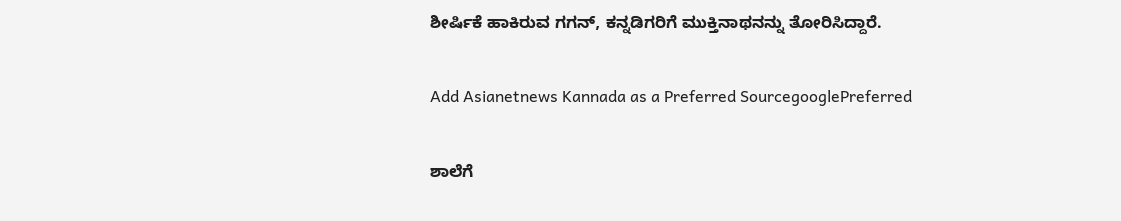ಶೀರ್ಷಿಕೆ ಹಾಕಿರುವ ಗಗನ್, ಕನ್ನಡಿಗರಿಗೆ ಮುಕ್ತಿನಾಥನನ್ನು ತೋರಿಸಿದ್ದಾರೆ.

Add Asianetnews Kannada as a Preferred SourcegooglePreferred

ಶಾಲೆಗೆ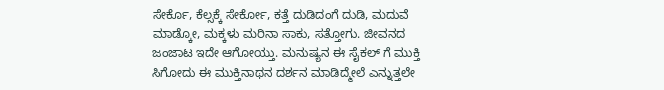ಸೇರ್ಕೊ, ಕೆಲ್ಸಕ್ಕೆ ಸೇರ್ಕೋ, ಕತ್ತೆ ದುಡಿದಂಗೆ ದುಡಿ, ಮದುವೆ ಮಾಡ್ಕೋ, ಮಕ್ಕಳು ಮರಿನಾ ಸಾಕು, ಸತ್ತೋಗು. ಜೀವನದ ಜಂಜಾಟ ಇದೇ ಆಗೋಯ್ತು. ಮನುಷ್ಯನ ಈ ಸೈಕಲ್ ಗೆ ಮುಕ್ತಿ ಸಿಗೋದು ಈ ಮುಕ್ತಿನಾಥನ ದರ್ಶನ ಮಾಡಿದ್ಮೇಲೆ ಎನ್ನುತ್ತಲೇ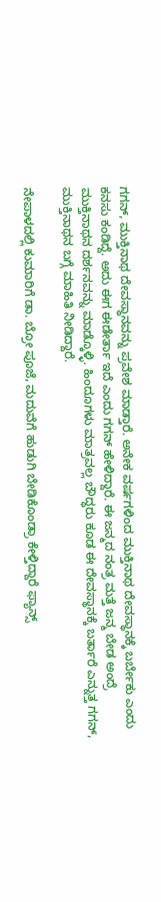ಗಗನ್, ಮುಕ್ತಿನಾಥ ದೇವಸ್ಥಾನವನ್ನು ಪ್ರವೇಶ ಮಾಡ್ತಾರೆ. ಅನೇಕ ವರ್ಷಗಳಿಂದ ಮುಕ್ತಿನಾಥ ದೇವಸ್ಥಾನಕ್ಕೆ ಬರ್ಬೇಕು ಎಂದು ಕನಸು ಕಂಡಿದ್ದೆ. ಅದು ಈಗ ಈಡೇರ್ತಾ ಇದೆ ಎಂದು ಗಗನ್ ಹೇಳಿದ್ದಾರೆ. ಈ ಜನ್ಮದ ನಂತ್ರ ಮತ್ತೆ ಜನ್ಮ ಬೇಡ ಅಂದ್ರೆ ಮುಕ್ತಿನಾಥನ ದರ್ಶನವನ್ನು ಮಾಡ್ಕೊಳ್ಳಿ. ಹಿಂದೂಗಳು ಮಾತ್ರವಲ್ಲ ಬೌದ್ಧರು ಕೂಡ ಈ ದೇವಸ್ಥಾನಕ್ಕೆ ಬರ್ತಾರೆ ಎನ್ನುತ್ತ ಗಗನ್, ಮುಕ್ತಿನಾಥನ ಬಗ್ಗೆ ಮಾಹಿತಿ ನೀಡಿದ್ದಾರೆ.

ನೇಪಾಳದಲ್ಲಿ ಕುಮಾರಿಗೆ ಡಾ. ಬ್ರೋ ಪೂಜೆ, ಮದುವೆಗೆ ಹುಡುಗಿ ಬೇಡಿಕೊಂಡ್ರಾ ಕೇಳ್ತಿದ್ದಾರೆ ಫ್ಯಾನ್ಸ್‌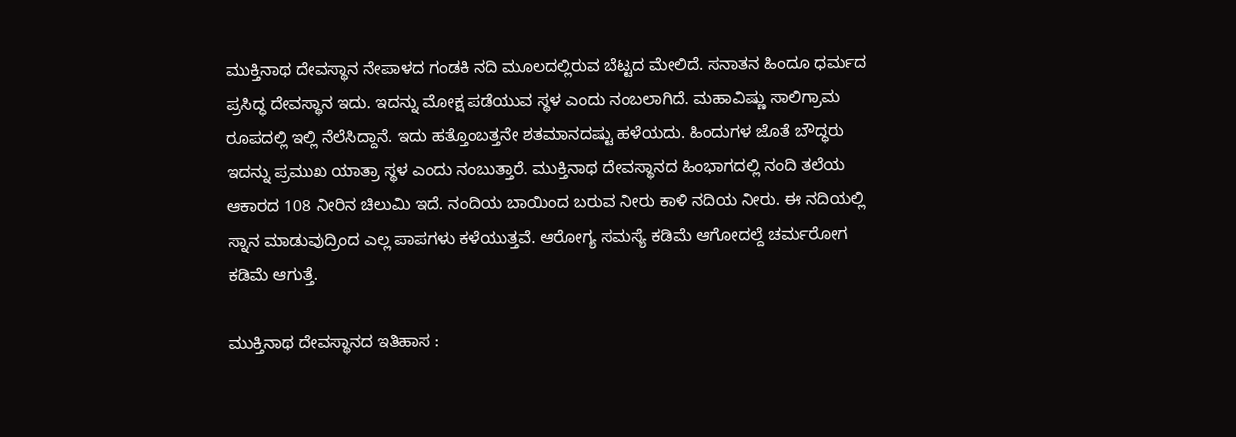ಮುಕ್ತಿನಾಥ ದೇವಸ್ಥಾನ ನೇಪಾಳದ ಗಂಡಕಿ ನದಿ ಮೂಲದಲ್ಲಿರುವ ಬೆಟ್ಟದ ಮೇಲಿದೆ. ಸನಾತನ ಹಿಂದೂ ಧರ್ಮದ ಪ್ರಸಿದ್ಧ ದೇವಸ್ಥಾನ ಇದು. ಇದನ್ನು ಮೋಕ್ಷ ಪಡೆಯುವ ಸ್ಥಳ ಎಂದು ನಂಬಲಾಗಿದೆ. ಮಹಾವಿಷ್ಣು ಸಾಲಿಗ್ರಾಮ ರೂಪದಲ್ಲಿ ಇಲ್ಲಿ ನೆಲೆಸಿದ್ದಾನೆ. ಇದು ಹತ್ತೊಂಬತ್ತನೇ ಶತಮಾನದಷ್ಟು ಹಳೆಯದು. ಹಿಂದುಗಳ ಜೊತೆ ಬೌದ್ಧರು ಇದನ್ನು ಪ್ರಮುಖ ಯಾತ್ರಾ ಸ್ಥಳ ಎಂದು ನಂಬುತ್ತಾರೆ. ಮುಕ್ತಿನಾಥ ದೇವಸ್ಥಾನದ ಹಿಂಭಾಗದಲ್ಲಿ ನಂದಿ ತಲೆಯ ಆಕಾರದ 108 ನೀರಿನ ಚಿಲುಮಿ ಇದೆ. ನಂದಿಯ ಬಾಯಿಂದ ಬರುವ ನೀರು ಕಾಳಿ ನದಿಯ ನೀರು. ಈ ನದಿಯಲ್ಲಿ ಸ್ನಾನ ಮಾಡುವುದ್ರಿಂದ ಎಲ್ಲ ಪಾಪಗಳು ಕಳೆಯುತ್ತವೆ. ಆರೋಗ್ಯ ಸಮಸ್ಯೆ ಕಡಿಮೆ ಆಗೋದಲ್ದೆ ಚರ್ಮರೋಗ ಕಡಿಮೆ ಆಗುತ್ತೆ.

ಮುಕ್ತಿನಾಥ ದೇವಸ್ಥಾನದ ಇತಿಹಾಸ :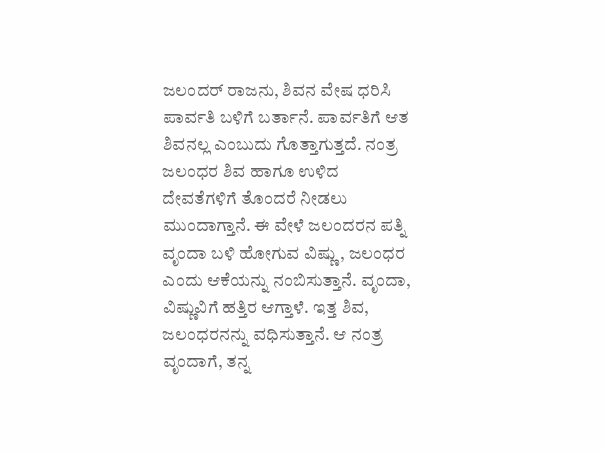ಜಲಂದರ್ ರಾಜನು, ಶಿವನ ವೇಷ ಧರಿಸಿ ಪಾರ್ವತಿ ಬಳಿಗೆ ಬರ್ತಾನೆ. ಪಾರ್ವತಿಗೆ ಆತ ಶಿವನಲ್ಲ ಎಂಬುದು ಗೊತ್ತಾಗುತ್ತದೆ. ನಂತ್ರ ಜಲಂಧರ ಶಿವ ಹಾಗೂ ಉಳಿದ ದೇವತೆಗಳಿಗೆ ತೊಂದರೆ ನೀಡಲು ಮುಂದಾಗ್ತಾನೆ. ಈ ವೇಳೆ ಜಲಂದರನ ಪತ್ನಿ ವೃಂದಾ ಬಳಿ ಹೋಗುವ ವಿಷ್ಣು, ಜಲಂಧರ ಎಂದು ಆಕೆಯನ್ನು ನಂಬಿಸುತ್ತಾನೆ. ವೃಂದಾ, ವಿಷ್ಣುವಿಗೆ ಹತ್ತಿರ ಆಗ್ತಾಳೆ. ಇತ್ತ ಶಿವ, ಜಲಂಧರನನ್ನು ವಧಿಸುತ್ತಾನೆ. ಆ ನಂತ್ರ ವೃಂದಾಗೆ, ತನ್ನ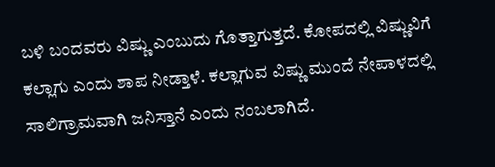ಬಳಿ ಬಂದವರು ವಿಷ್ಣು ಎಂಬುದು ಗೊತ್ತಾಗುತ್ತದೆ. ಕೋಪದಲ್ಲಿ ವಿಷ್ಣುವಿಗೆ ಕಲ್ಲಾಗು ಎಂದು ಶಾಪ ನೀಡ್ತಾಳೆ. ಕಲ್ಲಾಗುವ ವಿಷ್ಣು ಮುಂದೆ ನೇಪಾಳದಲ್ಲಿ ಸಾಲಿಗ್ರಾಮವಾಗಿ ಜನಿಸ್ತಾನೆ ಎಂದು ನಂಬಲಾಗಿದೆ.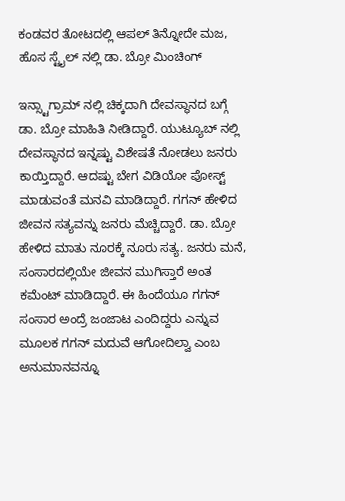ಕಂಡವರ ತೋಟದಲ್ಲಿ ಆಪಲ್ ತಿನ್ನೋದೇ ಮಜ, ಹೊಸ ಸ್ಟೈಲ್ ನಲ್ಲಿ ಡಾ. ಬ್ರೋ ಮಿಂಚಿಂಗ್

ಇನ್ಸ್ಟಾಗ್ರಾಮ್ ನಲ್ಲಿ ಚಿಕ್ಕದಾಗಿ ದೇವಸ್ಥಾನದ ಬಗ್ಗೆ ಡಾ. ಬ್ರೋ ಮಾಹಿತಿ ನೀಡಿದ್ದಾರೆ. ಯುಟ್ಯೂಬ್ ನಲ್ಲಿ ದೇವಸ್ಥಾನದ ಇನ್ನಷ್ಟು ವಿಶೇಷತೆ ನೋಡಲು ಜನರು ಕಾಯ್ತಿದ್ದಾರೆ. ಆದಷ್ಟು ಬೇಗ ವಿಡಿಯೋ ಪೋಸ್ಟ್ ಮಾಡುವಂತೆ ಮನವಿ ಮಾಡಿದ್ದಾರೆ. ಗಗನ್ ಹೇಳಿದ ಜೀವನ ಸತ್ಯವನ್ನು ಜನರು ಮೆಚ್ಚಿದ್ದಾರೆ. ಡಾ. ಬ್ರೋ ಹೇಳಿದ ಮಾತು ನೂರಕ್ಕೆ ನೂರು ಸತ್ಯ. ಜನರು ಮನೆ, ಸಂಸಾರದಲ್ಲಿಯೇ ಜೀವನ ಮುಗಿಸ್ತಾರೆ ಅಂತ ಕಮೆಂಟ್ ಮಾಡಿದ್ದಾರೆ. ಈ ಹಿಂದೆಯೂ ಗಗನ್ ಸಂಸಾರ ಅಂದ್ರೆ ಜಂಜಾಟ ಎಂದಿದ್ದರು ಎನ್ನುವ ಮೂಲಕ ಗಗನ್ ಮದುವೆ ಆಗೋದಿಲ್ವಾ ಎಂಬ ಅನುಮಾನವನ್ನೂ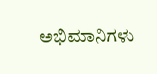ಅಭಿಮಾನಿಗಳು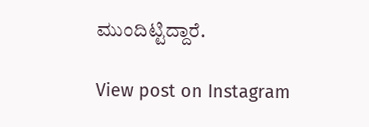ಮುಂದಿಟ್ಟಿದ್ದಾರೆ.

View post on Instagram